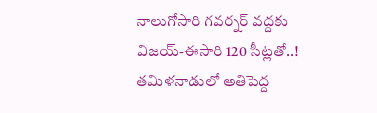నాలుగోసారి గవర్నర్ వద్దకు విజయ్-ఈసారి 120 సీట్లతో..!
తమిళనాడులో అతిపెద్ద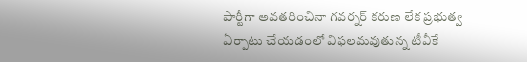పార్టీగా అవతరించినా గవర్నర్ కరుణ లేక ప్రభుత్వ ఏర్పాటు చేయడంలో విఫలమవుతున్న టీవీకే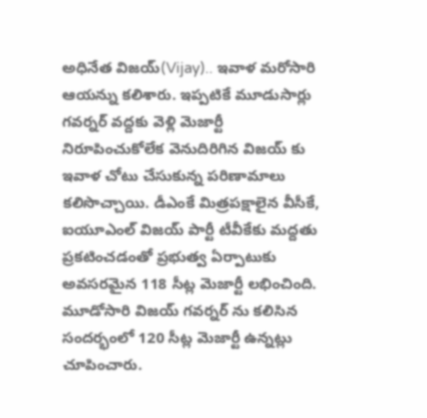అధినేత విజయ్(Vijay).. ఇవాళ మరోసారి ఆయన్ను కలిశారు. ఇప్పటికే మూడుసార్లు గవర్నర్ వద్దకు వెళ్లి మెజార్టీ నిరూపించుకోలేక వెనుదిరిగిన విజయ్ కు ఇవాళ చోటు చేసుకున్న పరిణామాలు కలిసొచ్చాయి. డీఎంకే మిత్రపక్షాలైన వీసీకే, ఐయూఎంల్ విజయ్ పార్టీ టీవీకేకు మద్దతు ప్రకటించడంతో ప్రభుత్వ ఏర్పాటుకు అవసరమైన 118 సీట్ల మెజార్టీ లభించింది.
మూడోసారి విజయ్ గవర్నర్ ను కలిసిన సందర్భంలో 120 సీట్ల మెజార్టీ ఉన్నట్లు చూపించారు.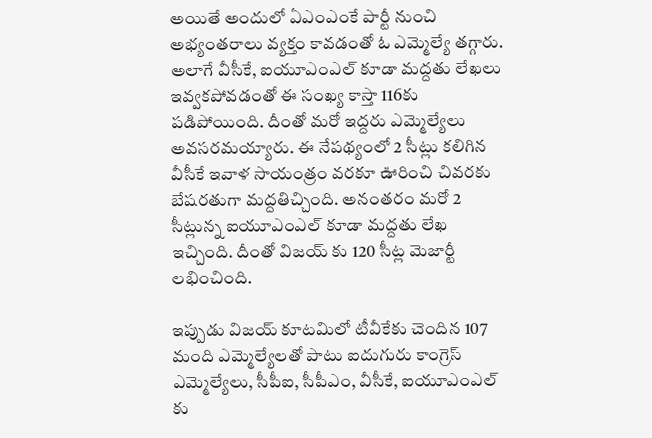అయితే అందులో ఏఎంఎంకే పార్టీ నుంచి అభ్యంతరాలు వ్యక్తం కావడంతో ఓ ఎమ్మెల్యే తగ్గారు. అలాగే వీసీకే, ఐయూఎంఎల్ కూడా మద్దతు లేఖలు ఇవ్వకపోవడంతో ఈ సంఖ్య కాస్తా 116కు పడిపోయింది. దీంతో మరో ఇద్దరు ఎమ్మెల్యేలు అవసరమయ్యారు. ఈ నేపథ్యంలో 2 సీట్లు కలిగిన వీసీకే ఇవాళ సాయంత్రం వరకూ ఊరించి చివరకు బేషరతుగా మద్దతిచ్చింది. అనంతరం మరో 2 సీట్లున్న ఐయూఎంఎల్ కూడా మద్దతు లేఖ ఇచ్చింది. దీంతో విజయ్ కు 120 సీట్ల మెజార్టీ లభించింది.

ఇప్పుడు విజయ్ కూటమిలో టీవీకేకు చెందిన 107 మంది ఎమ్మెల్యేలతో పాటు ఐదుగురు కాంగ్రెస్ ఎమ్మెల్యేలు, సీపీఐ, సీపీఎం, వీసీకే, ఐయూఎంఎల్ కు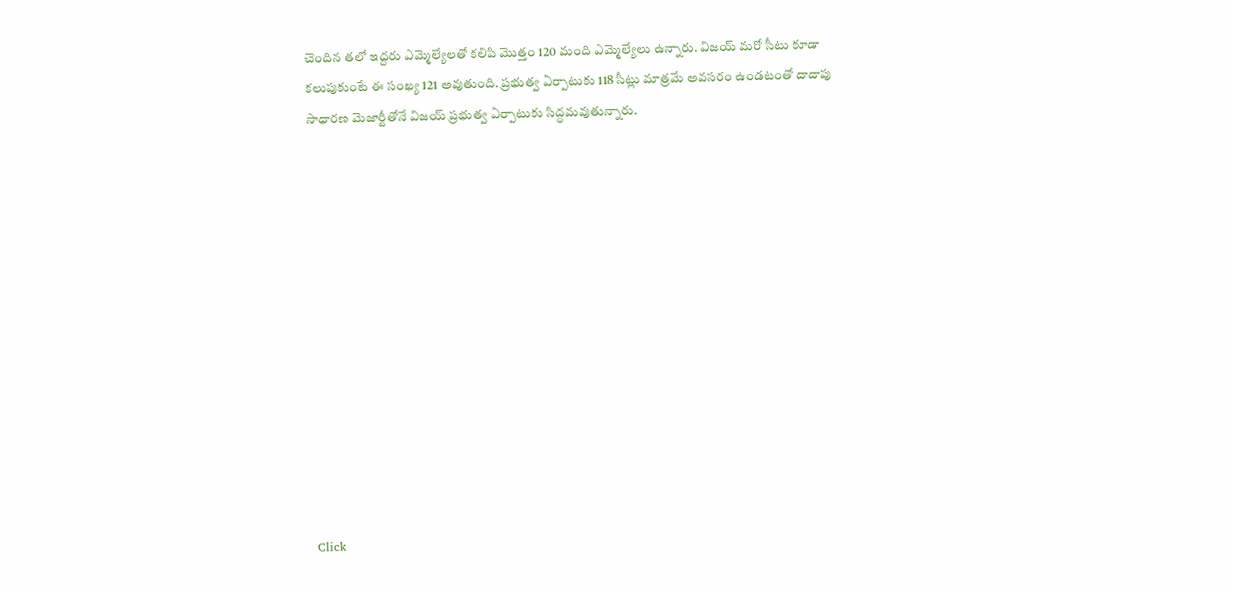చెందిన తలో ఇద్దరు ఎమ్మెల్యేలతో కలిపి మొత్తం 120 మంది ఎమ్మెల్యేలు ఉన్నారు. విజయ్ మరో సీటు కూడా కలుపుకుంటే ఈ సంఖ్య 121 అవుతుంది. ప్రభుత్వ ఏర్పాటుకు 118 సీట్లు మాత్రమే అవసరం ఉండటంతో దాదాపు సాధారణ మెజార్టీతోనే విజయ్ ప్రభుత్వ ఏర్పాటుకు సిద్ధమవుతున్నారు.













Click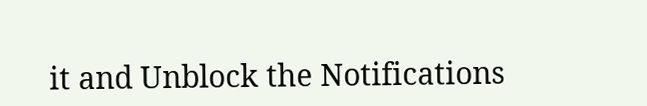it and Unblock the Notifications